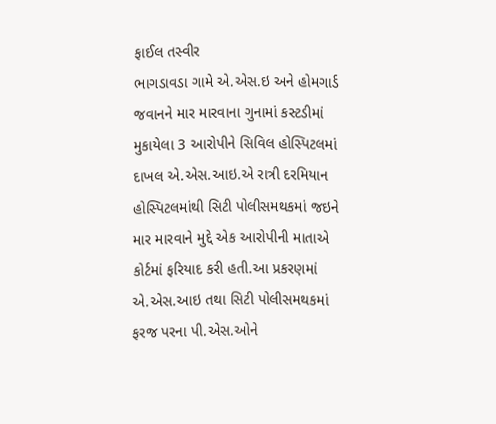ફાઈલ તસ્વીર
ભાગડાવડા ગામે એ.એસ.ઇ અને હોમગાર્ડ જવાનને માર મારવાના ગુનામાં કસ્ટડીમાં મુકાયેલા 3 આરોપીને સિવિલ હોસ્પિટલમાં દાખલ એ.એસ.આઇ.એ રાત્રી દરમિયાન હોસ્પિટલમાંથી સિટી પોલીસમથકમાં જઇને માર મારવાને મુદ્દે એક આરોપીની માતાએ કોર્ટમાં ફરિયાદ કરી હતી.આ પ્રકરણમાં એ.એસ.આઇ તથા સિટી પોલીસમથકમાં ફરજ પરના પી.એસ.ઓને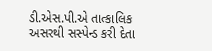ડી.એસ.પી.એ તાત્કાલિક અસરથી સસ્પેન્ડ કરી દેતા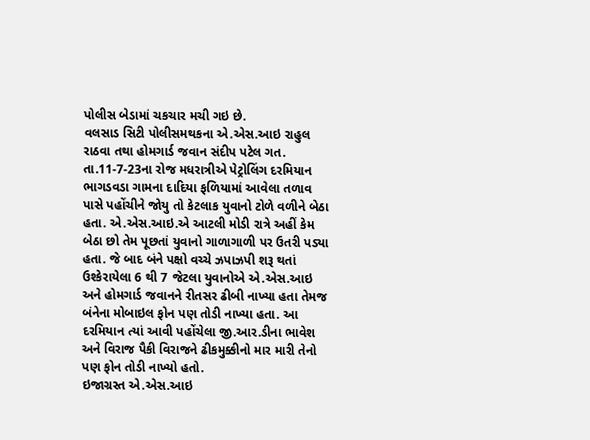પોલીસ બેડામાં ચકચાર મચી ગઇ છે.
વલસાડ સિટી પોલીસમથકના એ.એસ.આઇ રાહુલ રાઠવા તથા હોમગાર્ડ જવાન સંદીપ પટેલ ગત. તા.11-7-23ના રોજ મધરાત્રીએ પેટ્રોલિંગ દરમિયાન ભાગડવડા ગામના દાદિયા ફળિયામાં આવેલા તળાવ પાસે પહોંચીને જોયુ તો કેટલાક યુવાનો ટોળે વળીને બેઠા હતા. એ.એસ.આઇ.એ આટલી મોડી રાત્રે અહીં કેમ બેઠા છો તેમ પૂછતાં યુવાનો ગાળાગાળી પર ઉતરી પડ્યા હતા. જે બાદ બંને પક્ષો વચ્ચે ઝપાઝપી શરૂ થતાં ઉશ્કેરાયેલા 6 થી 7 જેટલા યુવાનોએ એ.એસ.આઇ અને હોમગાર્ડ જવાનને રીતસર ઢીબી નાખ્યા હતા તેમજ બંનેના મોબાઇલ ફોન પણ તોડી નાખ્યા હતા. આ દરમિયાન ત્યાં આવી પહોંચેલા જી.આર.ડીના ભાવેશ અને વિરાજ પૈકી વિરાજને ઢીકમુક્કીનો માર મારી તેનો પણ ફોન તોડી નાખ્યો હતો.
ઇજાગ્રસ્ત એ.એસ.આઇ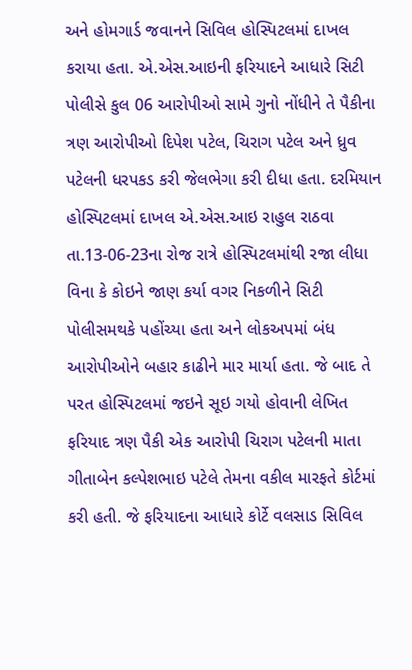અને હોમગાર્ડ જવાનને સિવિલ હોસ્પિટલમાં દાખલ કરાયા હતા. એ.એસ.આઇની ફરિયાદને આધારે સિટી પોલીસે કુલ 06 આરોપીઓ સામે ગુનો નોંધીને તે પૈકીના ત્રણ આરોપીઓ દિપેશ પટેલ, ચિરાગ પટેલ અને ધ્રુવ પટેલની ધરપકડ કરી જેલભેગા કરી દીધા હતા. દરમિયાન હોસ્પિટલમાં દાખલ એ.એસ.આઇ રાહુલ રાઠવા તા.13-06-23ના રોજ રાત્રે હોસ્પિટલમાંથી રજા લીધા વિના કે કોઇને જાણ કર્યા વગર નિકળીને સિટી પોલીસમથકે પહોંચ્યા હતા અને લોકઅપમાં બંધ આરોપીઓને બહાર કાઢીને માર માર્યા હતા. જે બાદ તે પરત હોસ્પિટલમાં જઇને સૂઇ ગયો હોવાની લેખિત ફરિયાદ ત્રણ પૈકી એક આરોપી ચિરાગ પટેલની માતા ગીતાબેન કલ્પેશભાઇ પટેલે તેમના વકીલ મારફતે કોર્ટમાં કરી હતી. જે ફરિયાદના આધારે કોર્ટે વલસાડ સિવિલ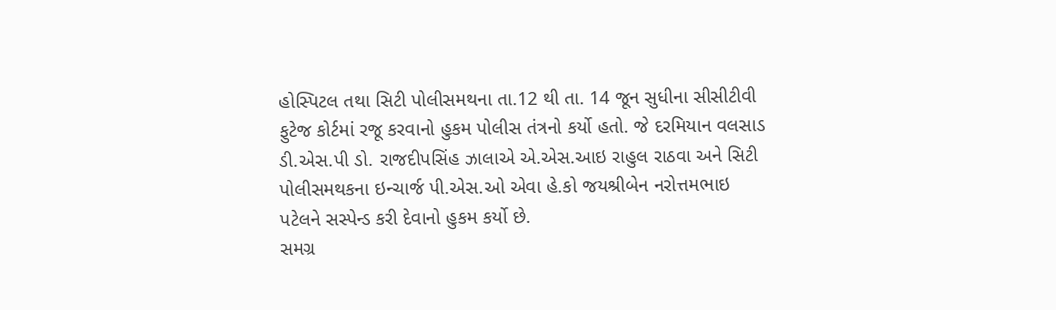હોસ્પિટલ તથા સિટી પોલીસમથના તા.12 થી તા. 14 જૂન સુધીના સીસીટીવી ફુટેજ કોર્ટમાં રજૂ કરવાનો હુકમ પોલીસ તંત્રનો કર્યો હતો. જે દરમિયાન વલસાડ ડી.એસ.પી ડો. રાજદીપસિંહ ઝાલાએ એ.એસ.આઇ રાહુલ રાઠવા અને સિટી પોલીસમથકના ઇન્ચાર્જ પી.એસ.ઓ એવા હે.કો જયશ્રીબેન નરોત્તમભાઇ પટેલને સસ્પેન્ડ કરી દેવાનો હુકમ કર્યો છે.
સમગ્ર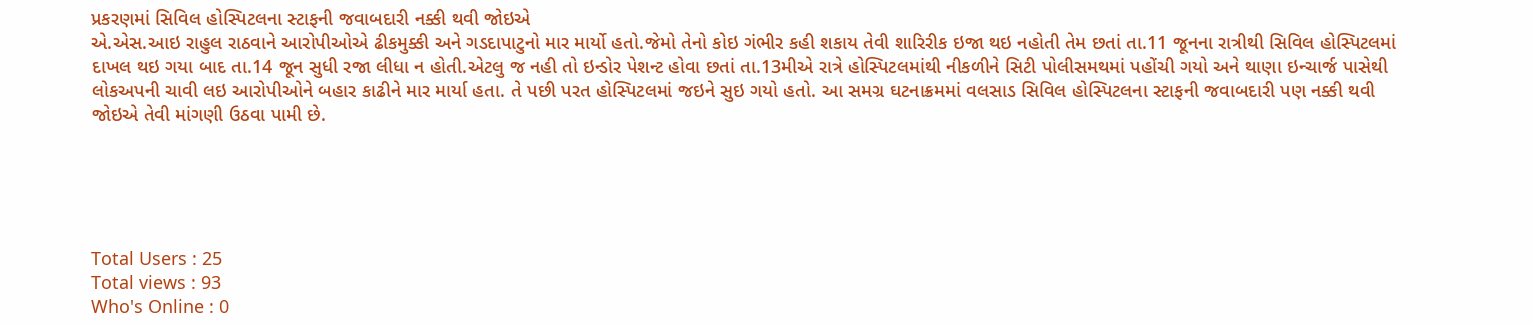પ્રકરણમાં સિવિલ હોસ્પિટલના સ્ટાફની જવાબદારી નક્કી થવી જોઇએ
એ.એસ.આઇ રાહુલ રાઠવાને આરોપીઓએ ઢીકમુક્કી અને ગડદાપાટુનો માર માર્યો હતો.જેમો તેનો કોઇ ગંભીર કહી શકાય તેવી શારિરીક ઇજા થઇ નહોતી તેમ છતાં તા.11 જૂનના રાત્રીથી સિવિલ હોસ્પિટલમાં દાખલ થઇ ગયા બાદ તા.14 જૂન સુધી રજા લીધા ન હોતી.એટલુ જ નહી તો ઇન્ડોર પેશન્ટ હોવા છતાં તા.13મીએ રાત્રે હોસ્પિટલમાંથી નીકળીને સિટી પોલીસમથમાં પહોંચી ગયો અને થાણા ઇન્ચાર્જ પાસેથી લોકઅપની ચાવી લઇ આરોપીઓને બહાર કાઢીને માર માર્યા હતા. તે પછી પરત હોસ્પિટલમાં જઇને સુઇ ગયો હતો. આ સમગ્ર ઘટનાક્રમમાં વલસાડ સિવિલ હોસ્પિટલના સ્ટાફની જવાબદારી પણ નક્કી થવી જોઇએ તેવી માંગણી ઉઠવા પામી છે.





Total Users : 25
Total views : 93
Who's Online : 0